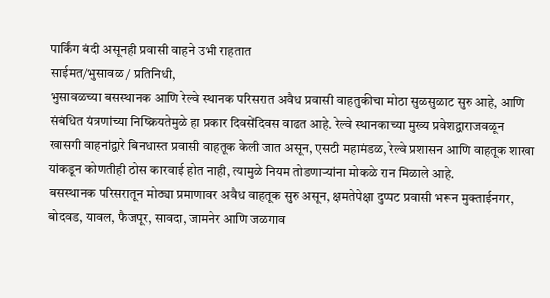पार्किंग बंदी असूनही प्रवासी वाहने उभी राहतात
साईमत/भुसावळ / प्रतिनिधी,
भुसावळच्या बसस्थानक आणि रेल्वे स्थानक परिसरात अवैध प्रवासी वाहतुकीचा मोठा सुळसुळाट सुरु आहे, आणि संबंधित यंत्रणांच्या निष्क्रियतेमुळे हा प्रकार दिवसेंदिवस वाढत आहे. रेल्वे स्थानकाच्या मुख्य प्रवेशद्वाराजवळून खासगी वाहनांद्वारे बिनधास्त प्रवासी वाहतूक केली जात असून, एसटी महामंडळ, रेल्वे प्रशासन आणि वाहतूक शाखा यांकडून कोणतीही ठोस कारवाई होत नाही, त्यामुळे नियम तोडणाऱ्यांना मोकळे रान मिळाले आहे.
बसस्थानक परिसरातून मोठ्या प्रमाणावर अवैध वाहतूक सुरु असून, क्षमतेपेक्षा दुप्पट प्रवासी भरून मुक्ताईनगर, बोदवड, यावल, फैजपूर, सावदा, जामनेर आणि जळगाव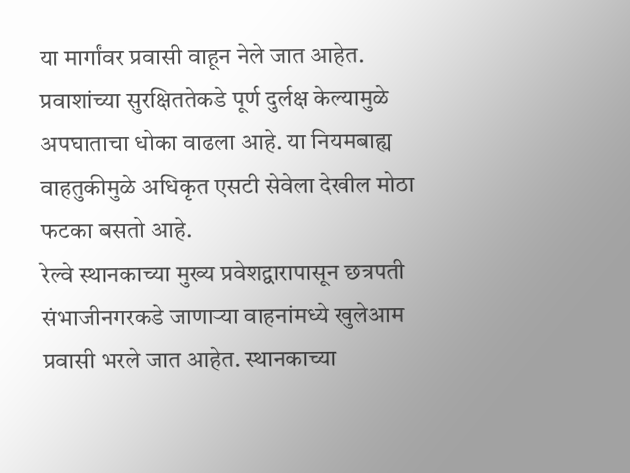या मार्गांवर प्रवासी वाहून नेले जात आहेत. प्रवाशांच्या सुरक्षिततेकडे पूर्ण दुर्लक्ष केल्यामुळे अपघाताचा धोका वाढला आहे. या नियमबाह्य वाहतुकीमुळे अधिकृत एसटी सेवेला देखील मोठा फटका बसतो आहे.
रेल्वे स्थानकाच्या मुख्य प्रवेशद्वारापासून छत्रपती संभाजीनगरकडे जाणाऱ्या वाहनांमध्ये खुलेआम प्रवासी भरले जात आहेत. स्थानकाच्या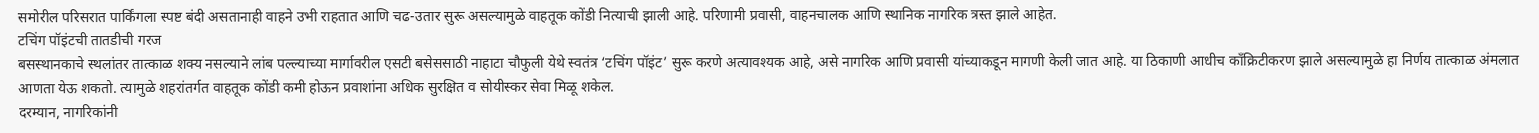समोरील परिसरात पार्किंगला स्पष्ट बंदी असतानाही वाहने उभी राहतात आणि चढ-उतार सुरू असल्यामुळे वाहतूक कोंडी नित्याची झाली आहे. परिणामी प्रवासी, वाहनचालक आणि स्थानिक नागरिक त्रस्त झाले आहेत.
टचिंग पॉइंटची तातडीची गरज
बसस्थानकाचे स्थलांतर तात्काळ शक्य नसल्याने लांब पल्ल्याच्या मार्गावरील एसटी बसेससाठी नाहाटा चौफुली येथे स्वतंत्र ‘टचिंग पॉइंट’ सुरू करणे अत्यावश्यक आहे, असे नागरिक आणि प्रवासी यांच्याकडून मागणी केली जात आहे. या ठिकाणी आधीच काँक्रिटीकरण झाले असल्यामुळे हा निर्णय तात्काळ अंमलात आणता येऊ शकतो. त्यामुळे शहरांतर्गत वाहतूक कोंडी कमी होऊन प्रवाशांना अधिक सुरक्षित व सोयीस्कर सेवा मिळू शकेल.
दरम्यान, नागरिकांनी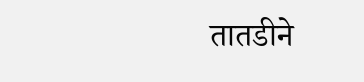तातडीने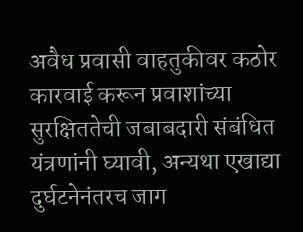अवैध प्रवासी वाहतुकीवर कठोर कारवाई करून प्रवाशांच्या सुरक्षिततेची जबाबदारी संबंधित यंत्रणांनी घ्यावी, अन्यथा एखाद्या दुर्घटनेनंतरच जाग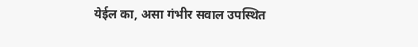येईल का, असा गंभीर सवाल उपस्थित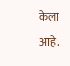केला आहे.